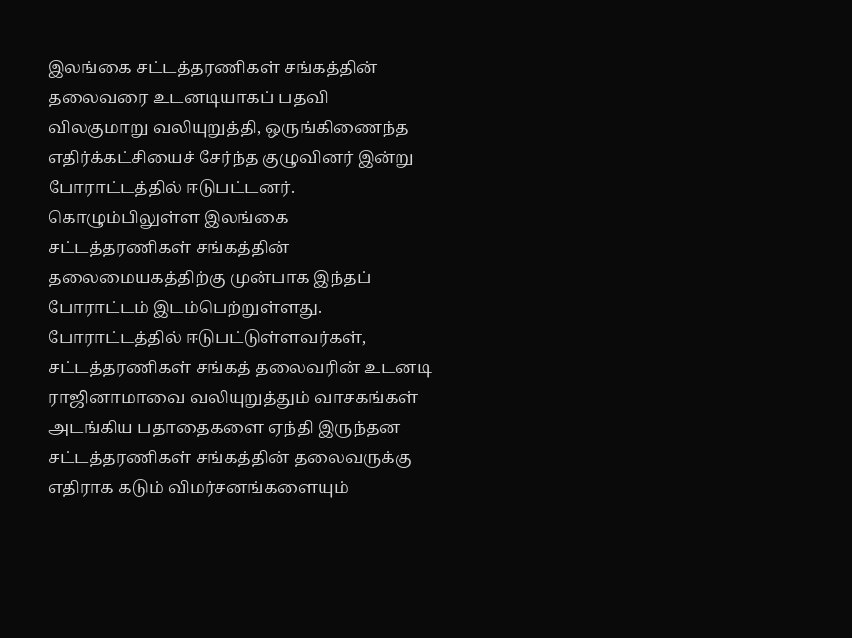இலங்கை சட்டத்தரணிகள் சங்கத்தின் தலைவரை உடனடியாகப் பதவி விலகுமாறு வலியுறுத்தி, ஒருங்கிணைந்த எதிர்க்கட்சியைச் சேர்ந்த குழுவினர் இன்று போராட்டத்தில் ஈடுபட்டனர்.
கொழும்பிலுள்ள இலங்கை சட்டத்தரணிகள் சங்கத்தின் தலைமையகத்திற்கு முன்பாக இந்தப் போராட்டம் இடம்பெற்றுள்ளது.
போராட்டத்தில் ஈடுபட்டுள்ளவர்கள், சட்டத்தரணிகள் சங்கத் தலைவரின் உடனடி ராஜினாமாவை வலியுறுத்தும் வாசகங்கள் அடங்கிய பதாதைகளை ஏந்தி இருந்தன
சட்டத்தரணிகள் சங்கத்தின் தலைவருக்கு எதிராக கடும் விமர்சனங்களையும்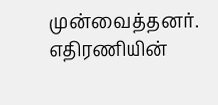முன்வைத்தனர். எதிரணியின்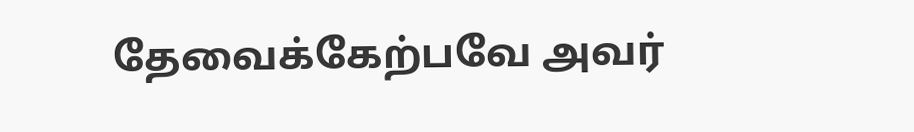தேவைக்கேற்பவே அவர்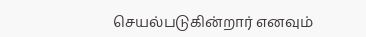செயல்படுகின்றார் எனவும்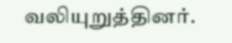வலியுறுத்தினர்.